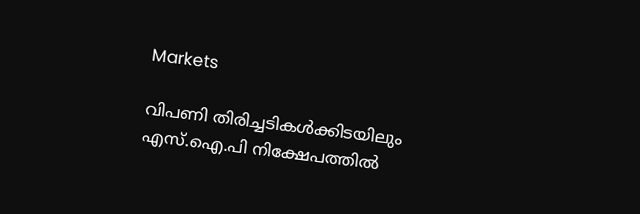Markets

വിപണി തിരിച്ചടികള്‍ക്കിടയിലും എസ്.ഐ.പി നിക്ഷേപത്തില്‍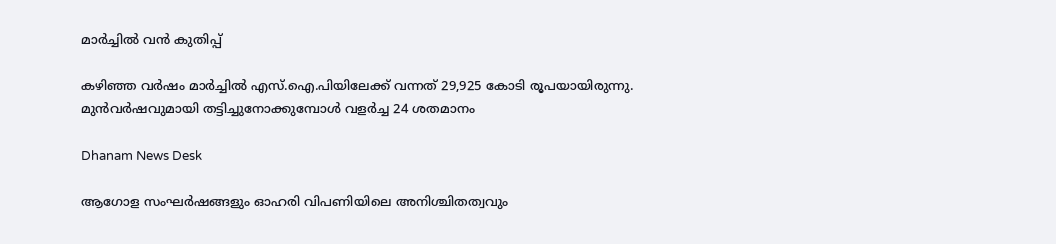മാര്‍ച്ചില്‍ വന്‍ കുതിപ്പ്

കഴിഞ്ഞ വര്‍ഷം മാര്‍ച്ചില്‍ എസ്.ഐ.പിയിലേക്ക് വന്നത് 29,925 കോടി രൂപയായിരുന്നു. മുന്‍വര്‍ഷവുമായി തട്ടിച്ചുനോക്കുമ്പോള്‍ വളര്‍ച്ച 24 ശതമാനം

Dhanam News Desk

ആഗോള സംഘര്‍ഷങ്ങളും ഓഹരി വിപണിയിലെ അനിശ്ചിതത്വവും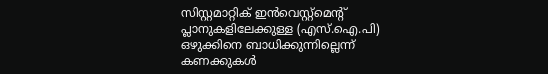സിസ്റ്റമാറ്റിക് ഇന്‍വെസ്റ്റ്‌മെന്റ് പ്ലാനുകളിലേക്കുള്ള (എസ്.ഐ.പി) ഒഴുക്കിനെ ബാധിക്കുന്നില്ലെന്ന് കണക്കുകള്‍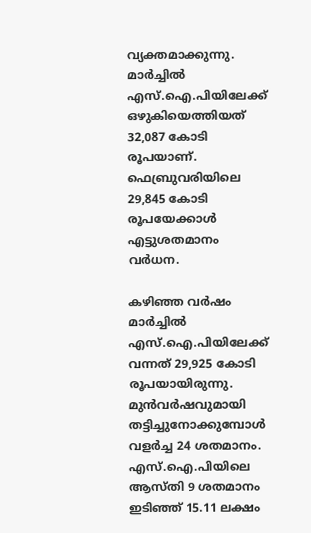വ്യക്തമാക്കുന്നു. മാര്‍ച്ചില്‍ എസ്.ഐ.പിയിലേക്ക് ഒഴുകിയെത്തിയത് 32,087 കോടി രൂപയാണ്. ഫെബ്രുവരിയിലെ 29,845 കോടി രൂപയേക്കാള്‍ എട്ടുശതമാനം വര്‍ധന.

കഴിഞ്ഞ വര്‍ഷം മാര്‍ച്ചില്‍ എസ്.ഐ.പിയിലേക്ക് വന്നത് 29,925 കോടി രൂപയായിരുന്നു. മുന്‍വര്‍ഷവുമായി തട്ടിച്ചുനോക്കുമ്പോള്‍ വളര്‍ച്ച 24 ശതമാനം. എസ്.ഐ.പിയിലെ ആസ്തി 9 ശതമാനം ഇടിഞ്ഞ് 15.11 ലക്ഷം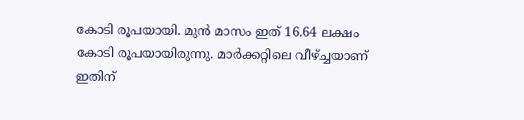കോടി രൂപയായി. മുന്‍ മാസം ഇത് 16.64 ലക്ഷം കോടി രൂപയായിരുന്നു. മാര്‍ക്കറ്റിലെ വീഴ്ച്ചയാണ് ഇതിന്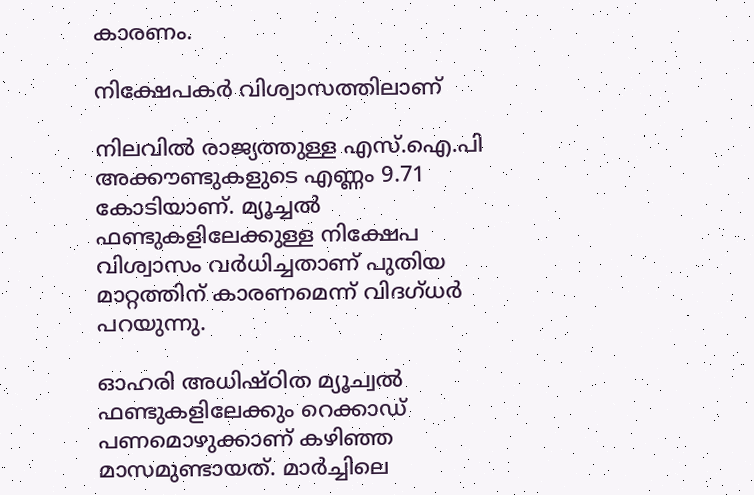കാരണം.

നിക്ഷേപകര്‍ വിശ്വാസത്തിലാണ്

നിലവില്‍ രാജ്യത്തുള്ള എസ്.ഐ.പി അക്കൗണ്ടുകളുടെ എണ്ണം 9.71 കോടിയാണ്. മ്യൂച്ചല്‍ ഫണ്ടുകളിലേക്കുള്ള നിക്ഷേപ വിശ്വാസം വര്‍ധിച്ചതാണ് പുതിയ മാറ്റത്തിന് കാരണമെന്ന് വിദഗ്ധര്‍ പറയുന്നു.

ഓഹരി അധിഷ്ഠിത മ്യൂച്വല്‍ ഫണ്ടുകളിലേക്കും റെക്കാഡ് പണമൊഴുക്കാണ് കഴിഞ്ഞ മാസമുണ്ടായത്. മാര്‍ച്ചിലെ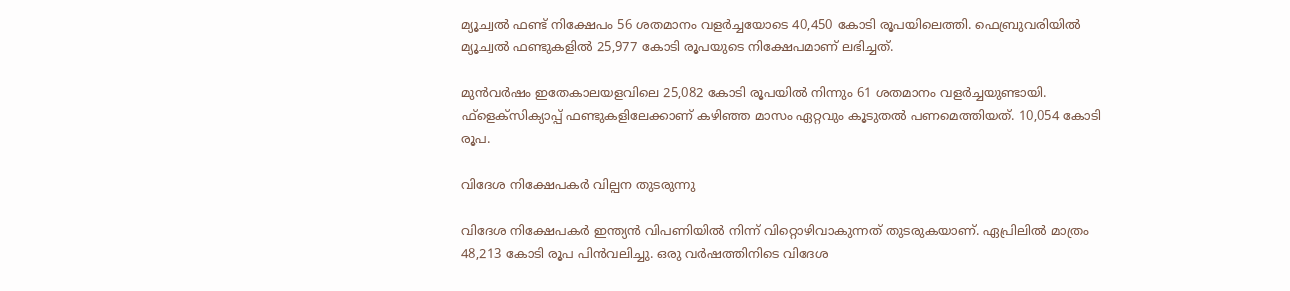മ്യൂച്വല്‍ ഫണ്ട് നിക്ഷേപം 56 ശതമാനം വളര്‍ച്ചയോടെ 40,450 കോടി രൂപയിലെത്തി. ഫെബ്രുവരിയില്‍ മ്യൂച്വല്‍ ഫണ്ടുകളില്‍ 25,977 കോടി രൂപയുടെ നിക്ഷേപമാണ് ലഭിച്ചത്.

മുന്‍വര്‍ഷം ഇതേകാലയളവിലെ 25,082 കോടി രൂപയില്‍ നിന്നും 61 ശതമാനം വളര്‍ച്ചയുണ്ടായി. ഫ്‌ളെക്സിക്യാപ്പ് ഫണ്ടുകളിലേക്കാണ് കഴിഞ്ഞ മാസം ഏറ്റവും കൂടുതല്‍ പണമെത്തിയത്. 10,054 കോടി രൂപ.

വിദേശ നിക്ഷേപകര്‍ വില്പന തുടരുന്നു

വിദേശ നിക്ഷേപകര്‍ ഇന്ത്യന്‍ വിപണിയില്‍ നിന്ന് വിറ്റൊഴിവാകുന്നത് തുടരുകയാണ്. ഏപ്രിലില്‍ മാത്രം 48,213 കോടി രൂപ പിന്‍വലിച്ചു. ഒരു വര്‍ഷത്തിനിടെ വിദേശ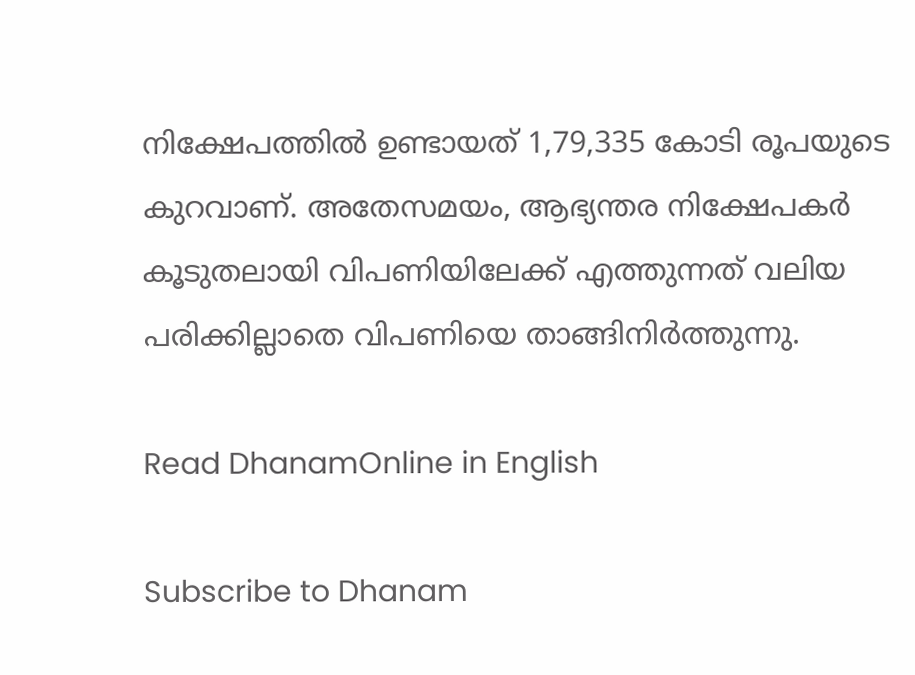നിക്ഷേപത്തില്‍ ഉണ്ടായത് 1,79,335 കോടി രൂപയുടെ കുറവാണ്. അതേസമയം, ആഭ്യന്തര നിക്ഷേപകര്‍ കൂടുതലായി വിപണിയിലേക്ക് എത്തുന്നത് വലിയ പരിക്കില്ലാതെ വിപണിയെ താങ്ങിനിര്‍ത്തുന്നു.

Read DhanamOnline in English

Subscribe to Dhanam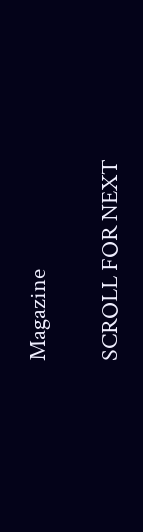Magazine

SCROLL FOR NEXT